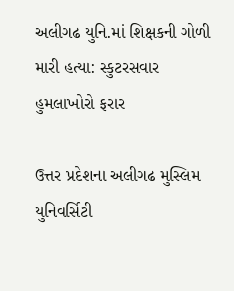અલીગઢ યુનિ.માં શિક્ષકની ગોળી મારી હત્યા: સ્કુટરસવાર હુમલાખોરો ફરાર

ઉત્તર પ્રદેશના અલીગઢ મુસ્લિમ યુનિવર્સિટી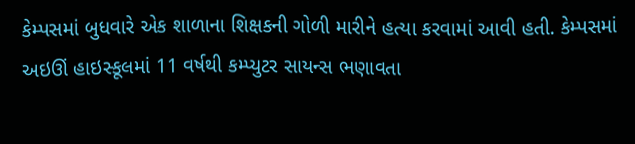કેમ્પસમાં બુધવારે એક શાળાના શિક્ષકની ગોળી મારીને હત્યા કરવામાં આવી હતી. કેમ્પસમાં અઇઊં હાઇસ્કૂલમાં 11 વર્ષથી કમ્પ્યુટર સાયન્સ ભણાવતા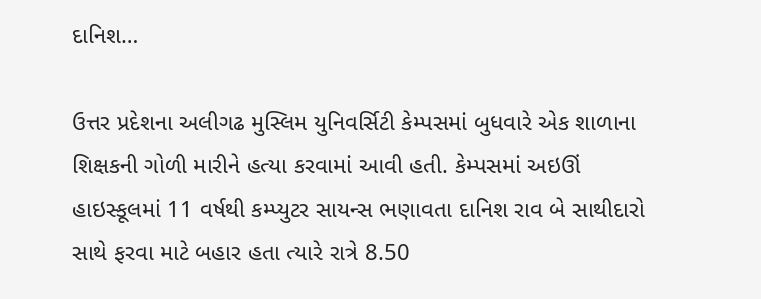દાનિશ…

ઉત્તર પ્રદેશના અલીગઢ મુસ્લિમ યુનિવર્સિટી કેમ્પસમાં બુધવારે એક શાળાના શિક્ષકની ગોળી મારીને હત્યા કરવામાં આવી હતી. કેમ્પસમાં અઇઊં હાઇસ્કૂલમાં 11 વર્ષથી કમ્પ્યુટર સાયન્સ ભણાવતા દાનિશ રાવ બે સાથીદારો સાથે ફરવા માટે બહાર હતા ત્યારે રાત્રે 8.50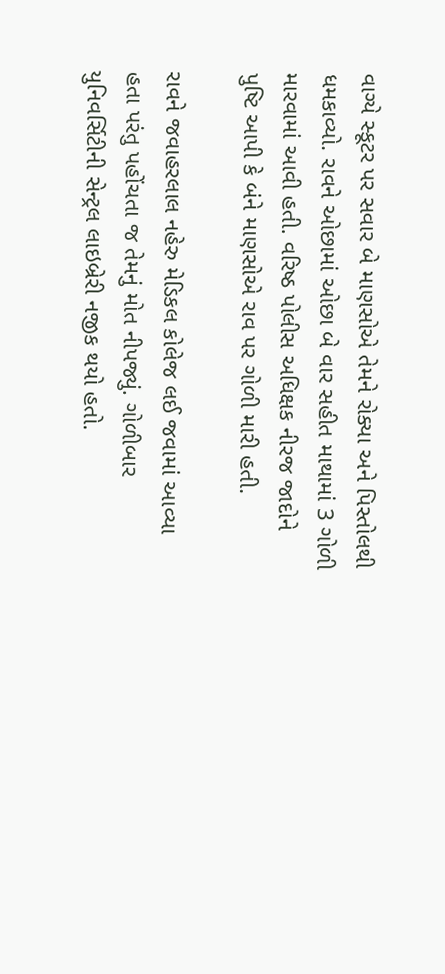વાગ્યે સ્કૂટર પર સવાર બે માણસોએ તેમને રોક્યા અને પિસ્તોલથી ધમકાવ્યો. રાવને ઓછામાં ઓછા બે વાર સહીત માથામાં 3 ગોળી મારવામાં આવી હતી. વરિષ્ઠ પોલીસ અધિક્ષક નીરજ જાદોને પુષ્ટિ આપી કે બંને માણસોએ રાવ પર ગોળી મારી હતી.

રાવને જવાહરલાલ નહેરુ મેડિકલ કોલેજ લઈ જવામાં આવ્યા હતા પરંતુ પહોંચતા જ તેમનું મોત નીપજ્યું. ગોળીબાર યુનિવર્સિટીની સેન્ટ્રલ લાઇબ્રેરી નજીક થયો હતો.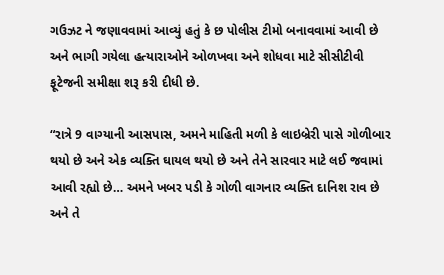ગઉઝટ ને જણાવવામાં આવ્યું હતું કે છ પોલીસ ટીમો બનાવવામાં આવી છે અને ભાગી ગયેલા હત્યારાઓને ઓળખવા અને શોધવા માટે સીસીટીવી ફૂટેજની સમીક્ષા શરૂ કરી દીધી છે.

“રાત્રે 9 વાગ્યાની આસપાસ, અમને માહિતી મળી કે લાઇબ્રેરી પાસે ગોળીબાર થયો છે અને એક વ્યક્તિ ઘાયલ થયો છે અને તેને સારવાર માટે લઈ જવામાં આવી રહ્યો છે… અમને ખબર પડી કે ગોળી વાગનાર વ્યક્તિ દાનિશ રાવ છે અને તે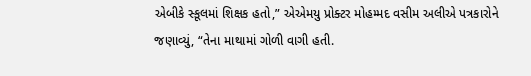એબીકે સ્કૂલમાં શિક્ષક હતો,” એએમયુ પ્રોક્ટર મોહમ્મદ વસીમ અલીએ પત્રકારોને જણાવ્યું, “તેના માથામાં ગોળી વાગી હતી.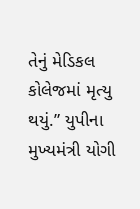તેનું મેડિકલ કોલેજમાં મૃત્યુ થયું.” યુપીના મુખ્યમંત્રી યોગી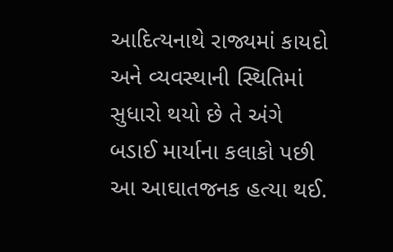આદિત્યનાથે રાજ્યમાં કાયદો અને વ્યવસ્થાની સ્થિતિમાં સુધારો થયો છે તે અંગે બડાઈ માર્યાના કલાકો પછી આ આઘાતજનક હત્યા થઈ.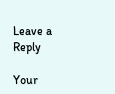Leave a Reply

Your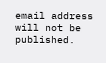email address will not be published.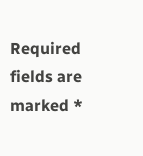Required fields are marked *